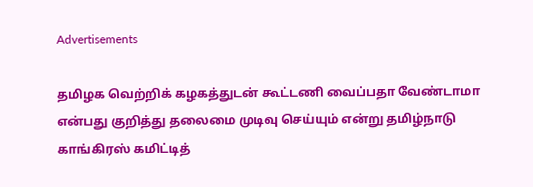Advertisements

தமிழக வெற்றிக் கழகத்துடன் கூட்டணி வைப்பதா வேண்டாமா என்பது குறித்து தலைமை முடிவு செய்யும் என்று தமிழ்நாடு காங்கிரஸ் கமிட்டித்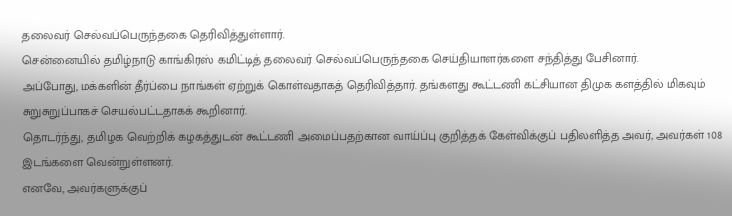தலைவர் செல்வப்பெருந்தகை தெரிவித்துள்ளார்.
சென்னையில் தமிழ்நாடு காங்கிரஸ் கமிட்டித் தலைவர் செல்வப்பெருந்தகை செய்தியாளர்களை சந்தித்து பேசினார்.
அப்போது, மக்களின் தீர்ப்பை நாங்கள் ஏற்றுக் கொள்வதாகத் தெரிவித்தார். தங்களது கூட்டணி கட்சியான திமுக களத்தில் மிகவும் சுறுசுறுப்பாகச் செயல்பட்டதாகக் கூறினார்.
தொடர்ந்து, தமிழக வெற்றிக் கழகத்துடன் கூட்டணி அமைப்பதற்கான வாய்ப்பு குறித்தக் கேள்விக்குப் பதிலளித்த அவர், அவர்கள் 108 இடங்களை வென்றுள்ளனர்.
எனவே, அவர்களுக்குப்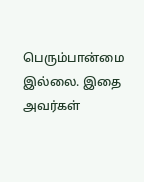பெரும்பான்மை இல்லை. இதை அவர்கள்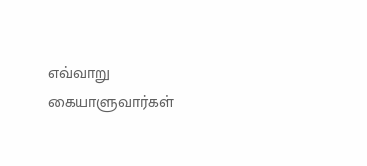எவ்வாறு கையாளுவார்கள்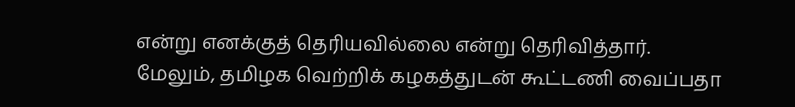என்று எனக்குத் தெரியவில்லை என்று தெரிவித்தார்.
மேலும், தமிழக வெற்றிக் கழகத்துடன் கூட்டணி வைப்பதா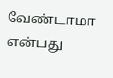வேண்டாமா என்பது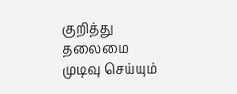குறித்து தலைமை முடிவு செய்யும்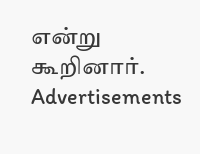என்று கூறினார்.
Advertisements